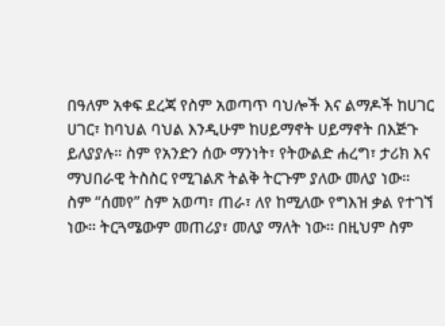በዓለም አቀፍ ደረጃ የስም አወጣጥ ባህሎች እና ልማዶች ከሀገር ሀገር፣ ከባህል ባህል እንዲሁም ከሀይማኖት ሀይማኖት በእጅጉ ይለያያሉ። ስም የአንድን ሰው ማንነት፣ የትውልድ ሐረግ፣ ታሪክ እና ማህበራዊ ትስስር የሚገልጽ ትልቅ ትርጉም ያለው መለያ ነው።
ስም “ሰመየ” ስም አወጣ፣ ጠራ፣ ለየ ከሚለው የግእዝ ቃል የተገኘ ነው። ትርጓሜውም መጠሪያ፣ መለያ ማለት ነው፡፡ በዚህም ስም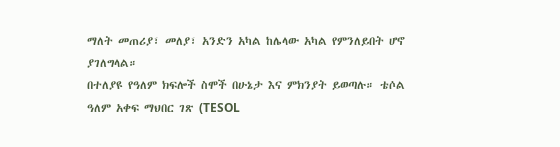ማለት መጠሪያ፣ መለያ፣ አንድን አካል ከሌላው አካል የምንለይበት ሆኖ ያገለግላል።
በተለያዩ የዓለም ክፍሎች ስሞች በሁኔታ እና ምክንያት ይወጣሉ። ቴሶል ዓለም አቀፍ ማህበር ገጽ (TESOL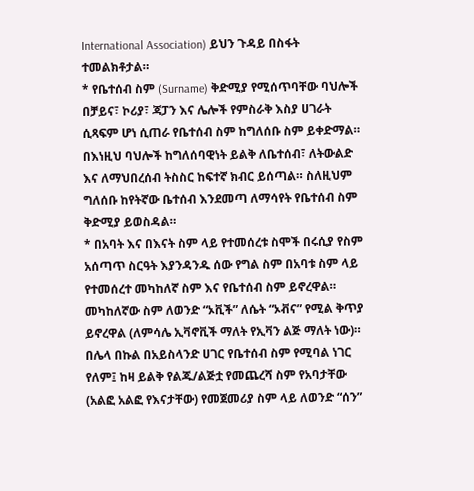International Association) ይህን ጉዳይ በስፋት ተመልክቶታል።
* የቤተሰብ ስም (Surname) ቅድሚያ የሚሰጥባቸው ባህሎች
በቻይና፣ ኮሪያ፣ ጃፓን እና ሌሎች የምስራቅ እስያ ሀገራት ሲጻፍም ሆነ ሲጠራ የቤተሰብ ስም ከግለሰቡ ስም ይቀድማል። በእነዚህ ባህሎች ከግለሰባዊነት ይልቅ ለቤተሰብ፣ ለትውልድ እና ለማህበረሰብ ትስስር ከፍተኛ ክብር ይሰጣል። ስለዚህም ግለሰቡ ከየትኛው ቤተሰብ እንደመጣ ለማሳየት የቤተሰብ ስም ቅድሚያ ይወስዳል።
* በአባት እና በእናት ስም ላይ የተመሰረቱ ስሞች በሩሲያ የስም አሰጣጥ ስርዓት እያንዳንዱ ሰው የግል ስም በአባቱ ስም ላይ የተመሰረተ መካከለኛ ስም እና የቤተሰብ ስም ይኖረዋል። መካከለኛው ስም ለወንድ “ኦቪች” ለሴት “ኦቭና” የሚል ቅጥያ ይኖረዋል (ለምሳሌ ኢቫኖቪች ማለት የኢቫን ልጅ ማለት ነው)። በሌላ በኩል በአይስላንድ ሀገር የቤተሰብ ስም የሚባል ነገር የለም፤ ከዛ ይልቅ የልጁ/ልጅቷ የመጨረሻ ስም የአባታቸው (አልፎ አልፎ የእናታቸው) የመጀመሪያ ስም ላይ ለወንድ “ሰን”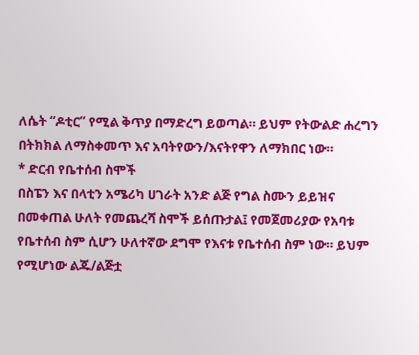ለሴት “ዶቲር” የሚል ቅጥያ በማድረግ ይወጣል። ይህም የትውልድ ሐረግን በትክክል ለማስቀመጥ እና አባትየውን/እናትየዋን ለማክበር ነው።
* ድርብ የቤተሰብ ስሞች
በስፔን እና በላቲን አሜሪካ ሀገራት አንድ ልጅ የግል ስሙን ይይዝና በመቀጠል ሁለት የመጨረሻ ስሞች ይሰጡታል፤ የመጀመሪያው የአባቱ የቤተሰብ ስም ሲሆን ሁለተኛው ደግሞ የእናቱ የቤተሰብ ስም ነው። ይህም የሚሆነው ልጁ/ልጅቷ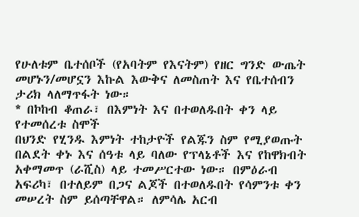የሁለቱም ቤተሰቦች (የአባትም የእናትም) የዘር ግንድ ውጤት መሆኑን/መሆኗን እኩል እውቅና ለመስጠት እና የቤተሰብን ታሪክ ላለማጥፋት ነው።
* በኮከብ ቆጠራ፣ በእምነት እና በተወለዱበት ቀን ላይ የተመሰረቱ ስሞች
በህንድ የሂንዱ እምነት ተከታዮች የልጁን ስም የሚያወጡት በልደት ቀኑ እና ሰዓቱ ላይ ባለው የፕላኔቶች እና የከዋክብት አቀማመጥ (ራሺስ) ላይ ተመሥርተው ነው። በምዕራብ አፍሪካ፣ በተለይም በጋና ልጆች በተወለዱበት የሳምንቱ ቀን መሠረት ስም ይሰጣቸዋል። ለምሳሌ አርብ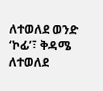ለተወለደ ወንድ ‘ኮፊ’፣ ቅዳሜ ለተወለደ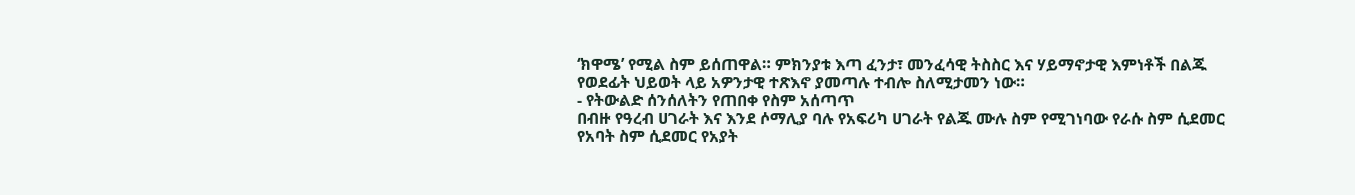‘ክዋሜ’ የሚል ስም ይሰጠዋል። ምክንያቱ እጣ ፈንታ፣ መንፈሳዊ ትስስር እና ሃይማኖታዊ እምነቶች በልጁ የወደፊት ህይወት ላይ አዎንታዊ ተጽእኖ ያመጣሉ ተብሎ ስለሚታመን ነው።
- የትውልድ ሰንሰለትን የጠበቀ የስም አሰጣጥ
በብዙ የዓረብ ሀገራት እና እንደ ሶማሊያ ባሉ የአፍሪካ ሀገራት የልጁ ሙሉ ስም የሚገነባው የራሱ ስም ሲደመር የአባት ስም ሲደመር የአያት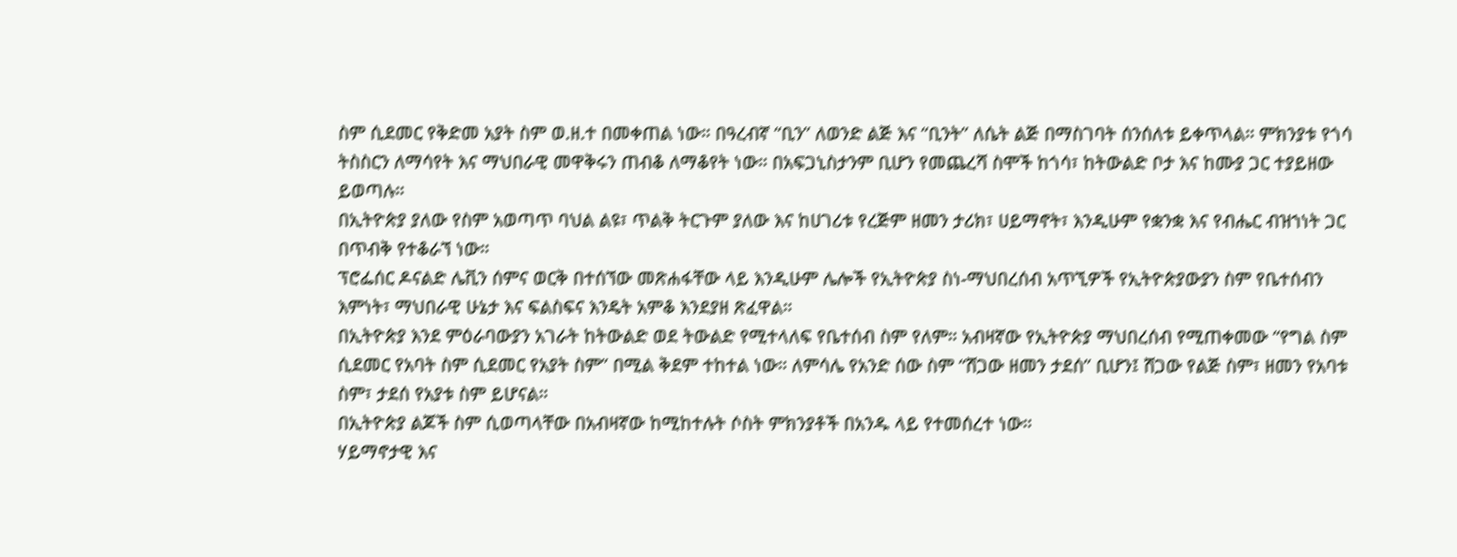ስም ሲደመር የቅድመ አያት ስም ወ.ዘ.ተ በመቀጠል ነው። በዓረብኛ “ቢን” ለወንድ ልጅ እና “ቢንት” ለሴት ልጅ በማስገባት ሰንሰለቱ ይቀጥላል። ምክንያቱ የጎሳ ትስስርን ለማሳየት እና ማህበራዊ መዋቅሩን ጠብቆ ለማቆየት ነው። በአፍጋኒስታንም ቢሆን የመጨረሻ ስሞች ከጎሳ፣ ከትውልድ ቦታ እና ከሙያ ጋር ተያይዘው ይወጣሉ።
በኢትዮጵያ ያለው የስም አወጣጥ ባህል ልዩ፣ ጥልቅ ትርጉም ያለው እና ከሀገሪቱ የረጅም ዘመን ታሪክ፣ ሀይማኖት፣ እንዲሁም የቋንቋ እና የብሔር ብዝኀነት ጋር በጥብቅ የተቆራኘ ነው።
ፕሮፌሰር ዶናልድ ሌቪን ሰምና ወርቅ በተሰኘው መጽሐፋቸው ላይ እንዲሁም ሌሎች የኢትዮጵያ ስነ-ማህበረሰብ አጥኚዎች የኢትዮጵያውያን ስም የቤተሰብን እምነት፣ ማህበራዊ ሁኔታ እና ፍልስፍና እንዴት አምቆ እንደያዘ ጽፈዋል።
በኢትዮጵያ እንደ ምዕራባውያን አገራት ከትውልድ ወደ ትውልድ የሚተላለፍ የቤተሰብ ስም የለም። አብዛኛው የኢትዮጵያ ማህበረሰብ የሚጠቀመው “የግል ስም ሲደመር የአባት ስም ሲደመር የአያት ስም” በሚል ቅደም ተከተል ነው። ለምሳሌ የአንድ ሰው ስም “ሸጋው ዘመን ታደሰ” ቢሆን፤ ሸጋው የልጅ ስም፣ ዘመን የአባቱ ስም፣ ታደሰ የአያቱ ስም ይሆናል።
በኢትዮጵያ ልጆች ስም ሲወጣላቸው በአብዛኛው ከሚከተሉት ሶስት ምክንያቶች በአንዱ ላይ የተመሰረተ ነው።
ሃይማኖታዊ እና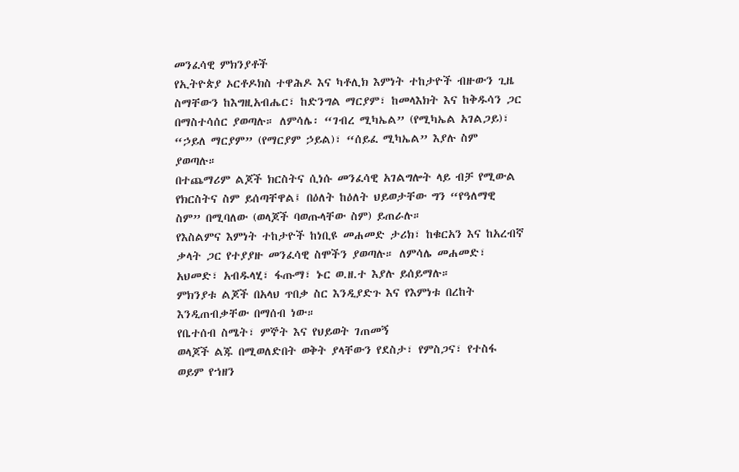መንፈሳዊ ምክንያቶች
የኢትዮጵያ ኦርቶዶክስ ተዋሕዶ እና ካቶሊክ እምነት ተከታዮች ብዙውን ጊዜ ስማቸውን ከእግዚአብሔር፣ ከድንግል ማርያም፣ ከመላእክት እና ከቅዱሳን ጋር በማስተሳሰር ያወጣሉ። ለምሳሌ፡ “ገብረ ሚካኤል” (የሚካኤል አገልጋይ)፣ “ኃይለ ማርያም” (የማርያም ኃይል)፣ “ሰይፈ ሚካኤል” እያሉ ስም ያወጣሉ።
በተጨማሪም ልጆች ክርስትና ሲነሱ መንፈሳዊ አገልግሎት ላይ ብቻ የሚውል የክርስትና ስም ይሰጣቸዋል፤ በዕለት ከዕለት ህይወታቸው ግን “የዓለማዊ ስም” በሚባለው (ወላጆች ባወጡላቸው ስም) ይጠራሉ።
የእስልምና እምነት ተከታዮች ከነቢዩ መሐመድ ታሪክ፣ ከቁርአን እና ከአረብኛ ቃላት ጋር የተያያዙ መንፈሳዊ ስሞችን ያወጣሉ። ለምሳሌ መሐመድ፣ አህመድ፣ አብዱላሂ፣ ፋጡማ፣ ኑር ወ.ዘ.ተ እያሉ ይሰይማሉ።
ምክንያቱ ልጆች በአላህ ጥበቃ ስር እንዲያድጉ እና የእምነቱ በረከት እንዲጠብቃቸው በማሰብ ነው።
የቤተሰብ ስሜት፣ ምኞት እና የህይወት ገጠመኝ
ወላጆች ልጁ በሚወለድበት ወቅት ያላቸውን የደስታ፣ የምስጋና፣ የተስፋ ወይም የኀዘን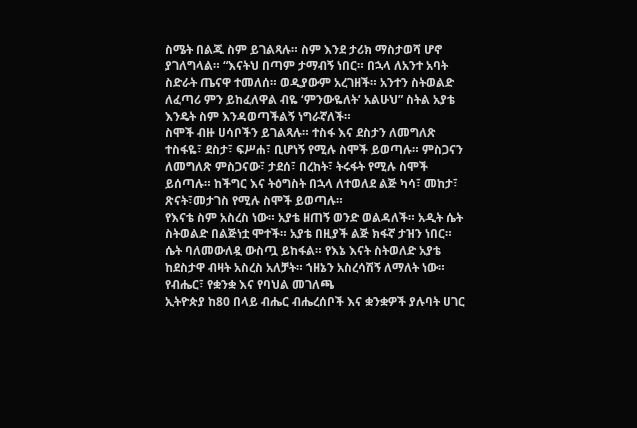ስሜት በልጁ ስም ይገልጻሉ። ስም እንደ ታሪክ ማስታወሻ ሆኖ ያገለግላል። “እናትህ በጣም ታማብኝ ነበር። በኋላ ለአንተ አባት ስድራት ጤናዋ ተመለሰ። ወዲያውም አረገዘች። አንተን ስትወልድ ለፈጣሪ ምን ይከፈለዋል ብዬ ‘ምንውዬለት’ አልሁህ” ስትል አያቴ እንዴት ስም እንዳወጣችልኝ ነግራኛለች።
ስሞች ብዙ ሀሳቦችን ይገልጻሉ። ተስፋ እና ደስታን ለመግለጽ ተስፋዬ፣ ደስታ፣ ፍሥሐ፣ ቢሆነኝ የሚሉ ስሞች ይወጣሉ። ምስጋናን ለመግለጽ ምስጋናው፣ ታደሰ፣ በረከት፣ ትሩፋት የሚሉ ስሞች ይሰጣሉ። ከችግር እና ትዕግስት በኋላ ለተወለደ ልጅ ካሳ፣ መከታ፣ ጽናት፣መታገስ የሚሉ ስሞች ይወጣሉ።
የእናቴ ስም አስረስ ነው። አያቴ ዘጠኝ ወንድ ወልዳለች። አዲት ሴት ስትወልድ በልጅነቷ ሞተች። አያቴ በዚያች ልጅ ክፋኛ ታዝን ነበር። ሴት ባለመውለዷ ውስጧ ይከፋል። የእኔ እናት ስትወለድ አያቴ ከደስታዋ ብዛት አስረስ አለቻት። ኀዘኔን አስረሳሽኝ ለማለት ነው።
የብሔር፣ የቋንቋ እና የባህል መገለጫ
ኢትዮጵያ ከ80 በላይ ብሔር ብሔረሰቦች እና ቋንቋዎች ያሉባት ሀገር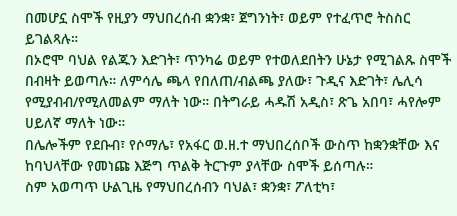በመሆኗ ስሞች የዚያን ማህበረሰብ ቋንቋ፣ ጀግንነት፣ ወይም የተፈጥሮ ትስስር ይገልጻሉ።
በኦሮሞ ባህል የልጁን እድገት፣ ጥንካሬ ወይም የተወለደበትን ሁኔታ የሚገልጹ ስሞች በብዛት ይወጣሉ። ለምሳሌ ጫላ የበለጠ/ብልጫ ያለው፣ ጉዲና እድገት፣ ሌሊሳ የሚያብብ/የሚለመልም ማለት ነው። በትግራይ ሓዱሽ አዲስ፣ ጽጌ አበባ፣ ሓየሎም ሀይለኛ ማለት ነው።
በሌሎችም የደቡብ፣ የሶማሌ፣ የአፋር ወ.ዘ.ተ ማህበረሰቦች ውስጥ ከቋንቋቸው እና ከባህላቸው የመነጩ እጅግ ጥልቅ ትርጉም ያላቸው ስሞች ይሰጣሉ።
ስም አወጣጥ ሁልጊዜ የማህበረሰብን ባህል፣ ቋንቋ፣ ፖለቲካ፣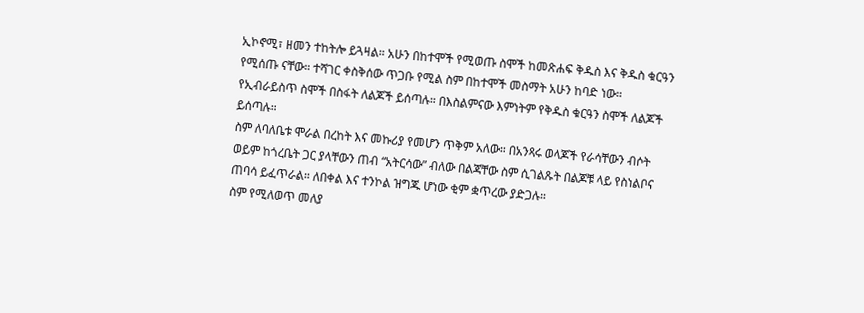ኢኮኖሚ፣ ዘመን ተከትሎ ይጓዛል። አሁን በከተሞች የሚወጡ ስሞች ከመጽሐፍ ቅዱስ እና ቅዱስ ቁርዓን የሚሰጡ ናቸው። ተሻገር ቀስቅሰው ጥጋቡ የሚል ስም በከተሞች መስማት አሁን ከባድ ነው። የኢብራይስጥ ስሞች በስፋት ለልጆች ይሰጣሉ። በእስልምናው እምነትም የቅዱስ ቁርዓን ስሞች ለልጆች ይሰጣሉ።
ስም ለባለቤቱ ሞራል በረከት እና መኩሪያ የመሆን ጥቅም አለው። በአንጻሩ ወላጆች የራሳቸውን ብሶት ወይም ከጎረቤት ጋር ያላቸውን ጠብ “አትርሳው” ብለው በልጃቸው ስም ሲገልጹት በልጆቹ ላይ የስነልቦና ጠባሳ ይፈጥራል። ለበቀል እና ተንኮል ዝግጁ ሆነው ቂም ቋጥረው ያድጋሉ።
ስም የሚለወጥ መለያ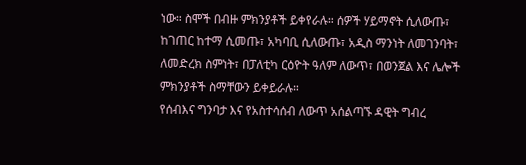ነው። ስሞች በብዙ ምክንያቶች ይቀየራሉ። ሰዎች ሃይማኖት ሲለውጡ፣ ከገጠር ከተማ ሲመጡ፣ አካባቢ ሲለውጡ፣ አዲስ ማንነት ለመገንባት፣ ለመድረክ ስምነት፣ በፓለቲካ ርዕዮት ዓለም ለውጥ፣ በወንጀል እና ሌሎች ምክንያቶች ስማቸውን ይቀይራሉ።
የሰብእና ግንባታ እና የአስተሳሰብ ለውጥ አሰልጣኙ ዳዊት ግብረ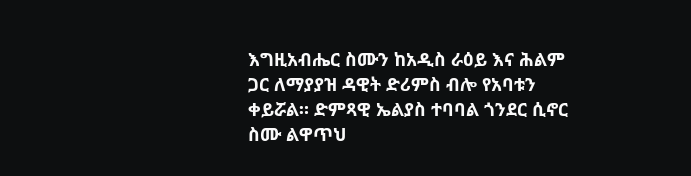እግዚአብሔር ስሙን ከአዲስ ራዕይ እና ሕልም ጋር ለማያያዝ ዳዊት ድሪምስ ብሎ የአባቱን ቀይሯል። ድምጻዊ ኤልያስ ተባባል ጎንደር ሲኖር ስሙ ልዋጥህ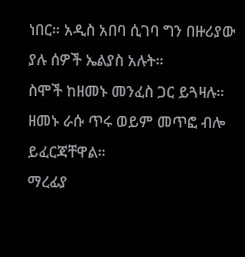ነበር። አዲስ አበባ ሲገባ ግን በዙሪያው ያሉ ሰዎች ኤልያስ አሉት።
ስሞች ከዘመኑ መንፈስ ጋር ይጓዛሉ። ዘመኑ ራሱ ጥሩ ወይም መጥፎ ብሎ ይፈርጃቸዋል።
ማረፊያ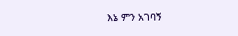እኔ ምን አገባኝ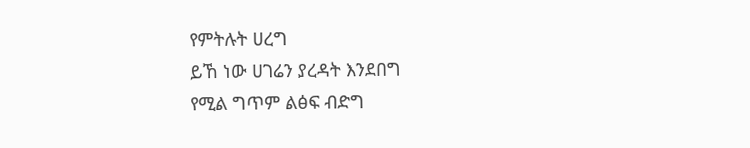የምትሉት ሀረግ
ይኸ ነው ሀገሬን ያረዳት እንደበግ
የሚል ግጥም ልፅፍ ብድግ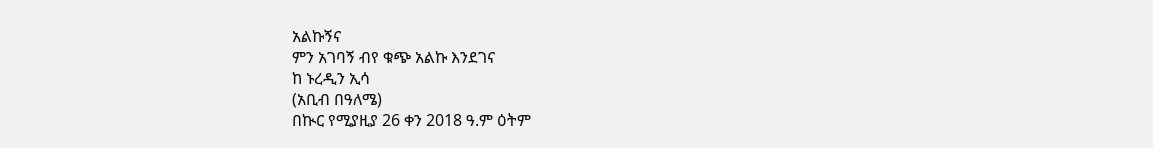አልኩኝና
ምን አገባኝ ብየ ቁጭ አልኩ እንደገና
ከ ኑረዲን ኢሳ
(አቢብ በዓለሜ)
በኲር የሚያዚያ 26 ቀን 2018 ዓ.ም ዕትም